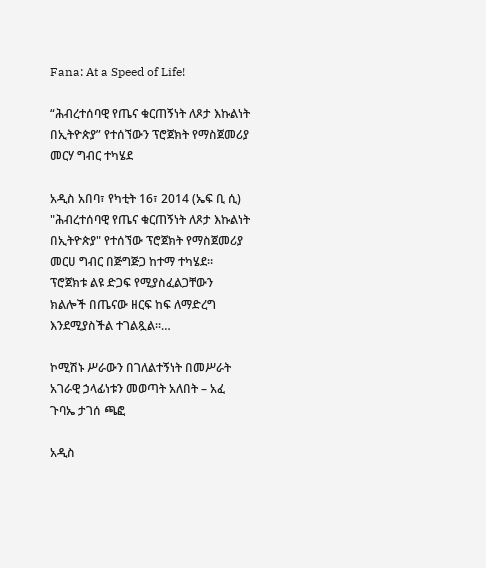Fana: At a Speed of Life!

“ሕብረተሰባዊ የጤና ቁርጠኝነት ለጾታ እኩልነት በኢትዮጵያ” የተሰኘውን ፕሮጀክት የማስጀመሪያ መርሃ ግብር ተካሄደ

አዲስ አበባ፣ የካቲት 16፣ 2014 (ኤፍ ቢ ሲ) "ሕብረተሰባዊ የጤና ቁርጠኝነት ለጾታ እኩልነት በኢትዮጵያ" የተሰኘው ፕሮጀክት የማስጀመሪያ መርሀ ግብር በጅግጅጋ ከተማ ተካሄደ። ፕሮጀክቱ ልዩ ድጋፍ የሚያስፈልጋቸውን ክልሎች በጤናው ዘርፍ ከፍ ለማድረግ እንደሚያስችል ተገልጿል፡፡…

ኮሚሽኑ ሥራውን በገለልተኝነት በመሥራት አገራዊ ኃላፊነቱን መወጣት አለበት – አፈ ጉባኤ ታገሰ ጫፎ

አዲስ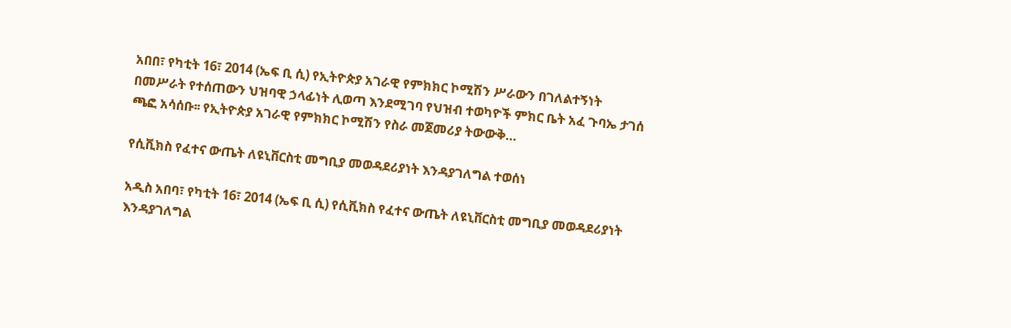አበበ፣ የካቲት 16፣ 2014 (ኤፍ ቢ ሲ) የኢትዮጵያ አገራዊ የምክክር ኮሚሽን ሥራውን በገለልተኝነት በመሥራት የተሰጠውን ህዝባዊ ኃላፊነት ሊወጣ እንደሚገባ የህዝብ ተወካዮች ምክር ቤት አፈ ጉባኤ ታገሰ ጫፎ አሳሰቡ፡፡ የኢትዮጵያ አገራዊ የምክክር ኮሚሽን የስራ መጀመሪያ ትውውቅ…

የሲቪክስ የፈተና ውጤት ለዩኒቨርስቲ መግቢያ መወዳደሪያነት እንዳያገለግል ተወሰነ

አዲስ አበባ፣ የካቲት 16፣ 2014 (ኤፍ ቢ ሲ) የሲቪክስ የፈተና ውጤት ለዩኒቨርስቲ መግቢያ መወዳደሪያነት እንዳያገለግል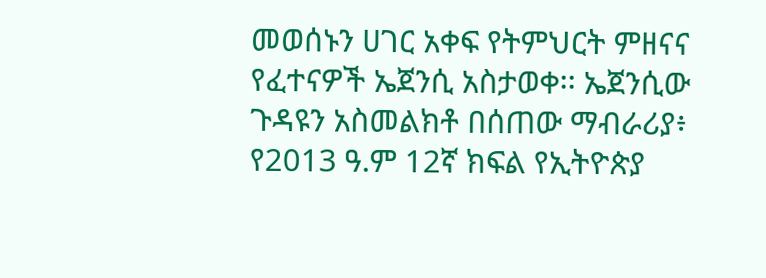መወሰኑን ሀገር አቀፍ የትምህርት ምዘናና የፈተናዎች ኤጀንሲ አስታወቀ፡፡ ኤጀንሲው ጉዳዩን አስመልክቶ በሰጠው ማብራሪያ፥ የ2013 ዓ.ም 12ኛ ክፍል የኢትዮጵያ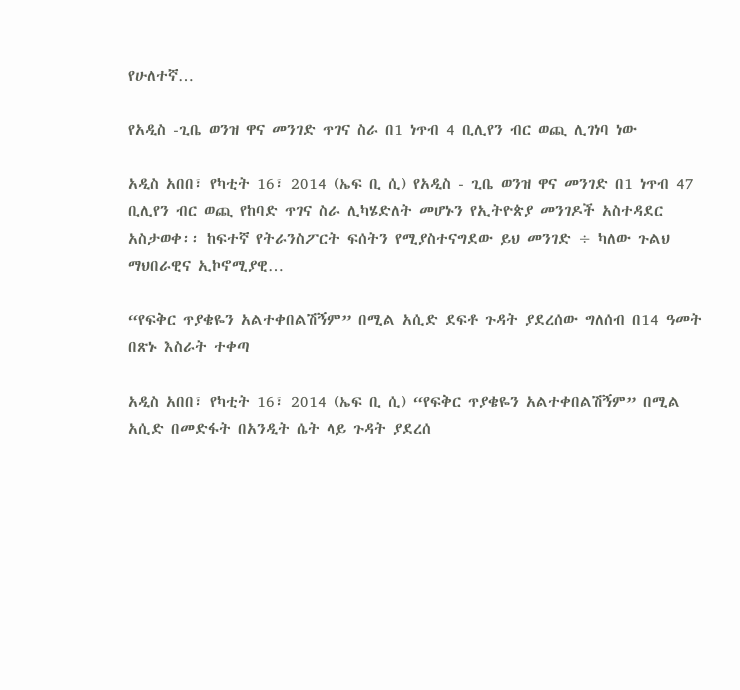የሁለተኛ…

የአዲስ -ጊቤ ወንዝ ዋና መንገድ ጥገና ስራ በ1 ነጥብ 4 ቢሊየን ብር ወጪ ሊገነባ ነው

አዲስ አበበ፣ የካቲት 16፣ 2014 (ኤፍ ቢ ሲ) የአዲስ - ጊቤ ወንዝ ዋና መንገድ በ1 ነጥብ 47 ቢሊየን ብር ወጪ የከባድ ጥገና ስራ ሊካሄድለት መሆኑን የኢትዮጵያ መንገዶች አስተዳደር አስታወቀ፡፡ ከፍተኛ የትራንስፖርት ፍሰትን የሚያስተናግደው ይህ መንገድ ÷ ካለው ጉልህ ማህበራዊና ኢኮኖሚያዊ…

“የፍቅር ጥያቄዬን አልተቀበልሽኝም” በሚል አሲድ ደፍቶ ጉዳት ያደረሰው ግለሰብ በ14 ዓመት በጽኑ እስራት ተቀጣ

አዲስ አበበ፣ የካቲት 16፣ 2014 (ኤፍ ቢ ሲ) “የፍቅር ጥያቄዬን አልተቀበልሽኝም” በሚል አሲድ በመድፋት በአንዲት ሴት ላይ ጉዳት ያደረሰ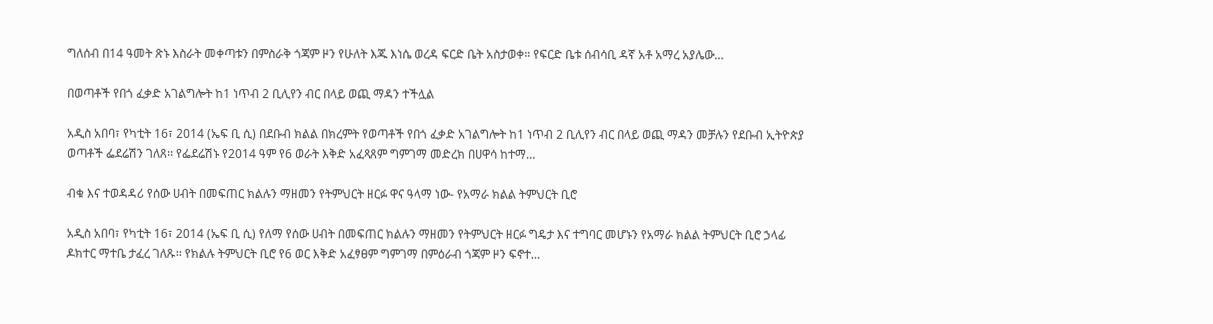ግለሰብ በ14 ዓመት ጽኑ እስራት መቀጣቱን በምስራቅ ጎጃም ዞን የሁለት እጁ እነሴ ወረዳ ፍርድ ቤት አስታወቀ። የፍርድ ቤቱ ሰብሳቢ ዳኛ አቶ አማረ አያሌው…

በወጣቶች የበጎ ፈቃድ አገልግሎት ከ1 ነጥብ 2 ቢሊየን ብር በላይ ወጪ ማዳን ተችሏል

አዲስ አበባ፣ የካቲት 16፣ 2014 (ኤፍ ቢ ሲ) በደቡብ ክልል በክረምት የወጣቶች የበጎ ፈቃድ አገልግሎት ከ1 ነጥብ 2 ቢሊየን ብር በላይ ወጪ ማዳን መቻሉን የደቡብ ኢትዮጵያ ወጣቶች ፌደሬሽን ገለጸ፡፡ የፌደሬሽኑ የ2014 ዓም የ6 ወራት እቅድ አፈጻጸም ግምገማ መድረክ በሀዋሳ ከተማ…

ብቁ እና ተወዳዳሪ የሰው ሀብት በመፍጠር ክልሉን ማዘመን የትምህርት ዘርፉ ዋና ዓላማ ነው- የአማራ ክልል ትምህርት ቢሮ

አዲስ አበባ፣ የካቲት 16፣ 2014 (ኤፍ ቢ ሲ) የለማ የሰው ሀብት በመፍጠር ክልሉን ማዘመን የትምህርት ዘርፉ ግዴታ እና ተግባር መሆኑን የአማራ ክልል ትምህርት ቢሮ ኃላፊ ዶክተር ማተቤ ታፈረ ገለጹ፡፡ የክልሉ ትምህርት ቢሮ የ6 ወር እቅድ አፈፃፀም ግምገማ በምዕራብ ጎጃም ዞን ፍኖተ…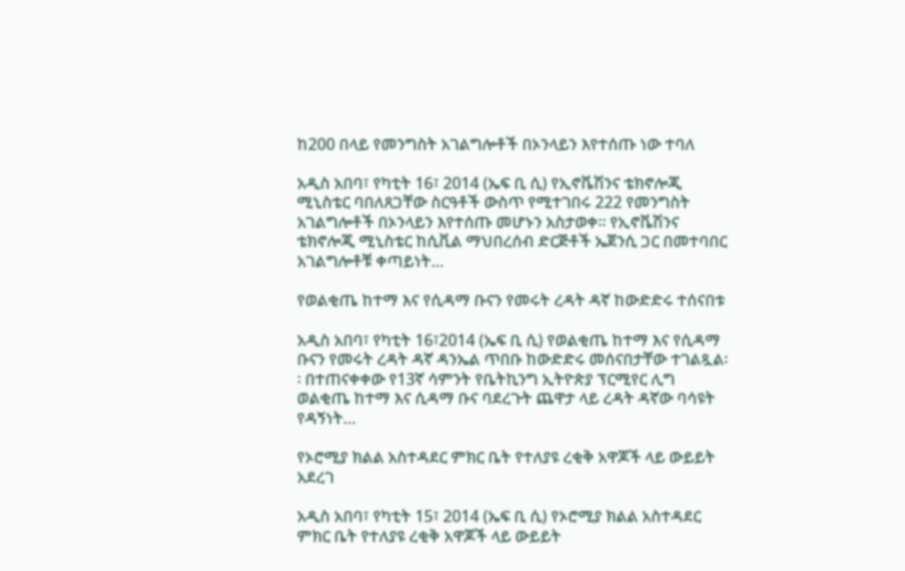ከ200 በላይ የመንግስት አገልግሎቶች በኦንላይን እየተሰጡ ነው ተባለ

አዲስ አበባ፣ የካቲት 16፣ 2014 (ኤፍ ቢ ሲ) የኢኖቬሽንና ቴክኖሎጂ ሚኒስቴር ባበለጸጋቸው ስርዓቶች ውስጥ የሚተገበሩ 222 የመንግስት አገልግሎቶች በኦንላይን እየተሰጡ መሆኑን አስታወቀ። የኢኖቬሽንና ቴክኖሎጂ ሚኒስቴር ከሲቪል ማህበረሰብ ድርጅቶች ኤጀንሲ ጋር በመተባበር አገልግሎቶቹ ቀጣይነት…

የወልቂጤ ከተማ እና የሲዳማ ቡናን የመሩት ረዳት ዳኛ ከውድድሩ ተሰናበቱ

አዲስ አበባ፣ የካቲት 16፣2014 (ኤፍ ቢ ሲ) የወልቂጤ ከተማ እና የሲዳማ ቡናን የመሩት ረዳት ዳኛ ዳንኤል ጥበቡ ከውድድሩ መሰናበታቸው ተገልጿል፡፡ በተጠናቀቀው የ13ኛ ሳምንት የቤትኪንግ ኢትዮጵያ ፕርሚየር ሊግ ወልቂጤ ከተማ እና ሲዳማ ቡና ባደረጉት ጨዋታ ላይ ረዳት ዳኛው ባሳዩት የዳኝነት…

የኦሮሚያ ክልል አስተዳደር ምክር ቤት የተለያዩ ረቂቅ አዋጆች ላይ ውይይት አደረገ

አዲስ አበባ፣ የካቲት 15፣ 2014 (ኤፍ ቢ ሲ) የኦሮሚያ ክልል አስተዳደር ምክር ቤት የተለያዩ ረቂቅ አዋጆች ላይ ውይይት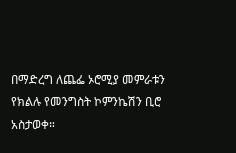በማድረግ ለጨፌ ኦሮሚያ መምራቱን የክልሉ የመንግስት ኮምንኬሽን ቢሮ አስታወቀ።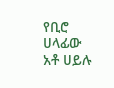የቢሮ ሀላፊው አቶ ሀይሉ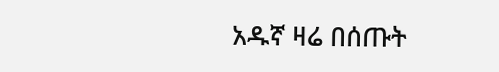አዱኛ ዛሬ በሰጡት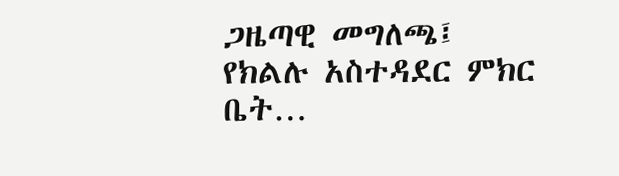ጋዜጣዊ መግለጫ፤ የክልሉ አስተዳደር ምክር ቤት…